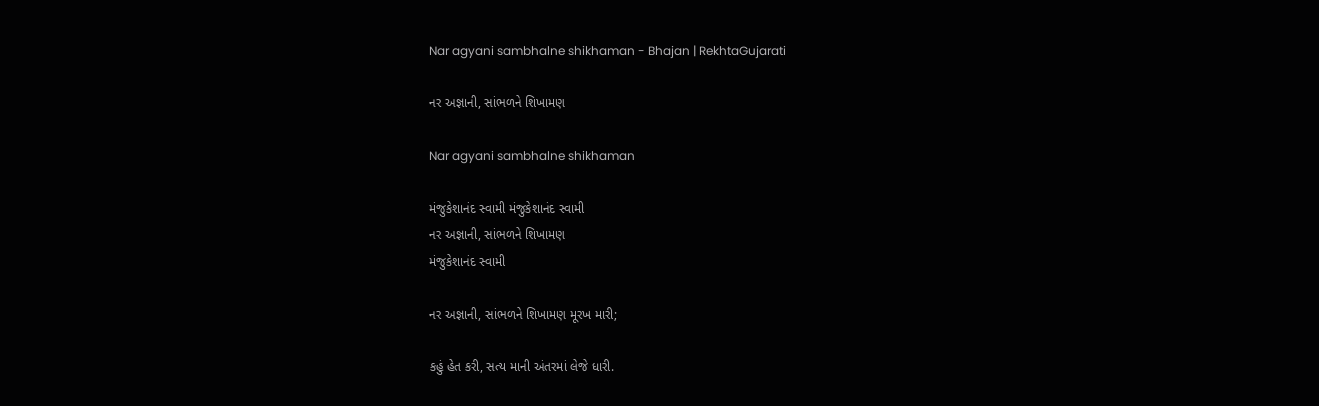Nar agyani sambhalne shikhaman - Bhajan | RekhtaGujarati

નર અજ્ઞાની, સાંભળને શિખામણ

Nar agyani sambhalne shikhaman

મંજુકેશાનંદ સ્વામી મંજુકેશાનંદ સ્વામી
નર અજ્ઞાની, સાંભળને શિખામણ
મંજુકેશાનંદ સ્વામી

નર અજ્ઞાની, સાંભળને શિખામણ મૂરખ મારી;

કહું હેત કરી, સત્ય માની અંતરમાં લેજે ધારી.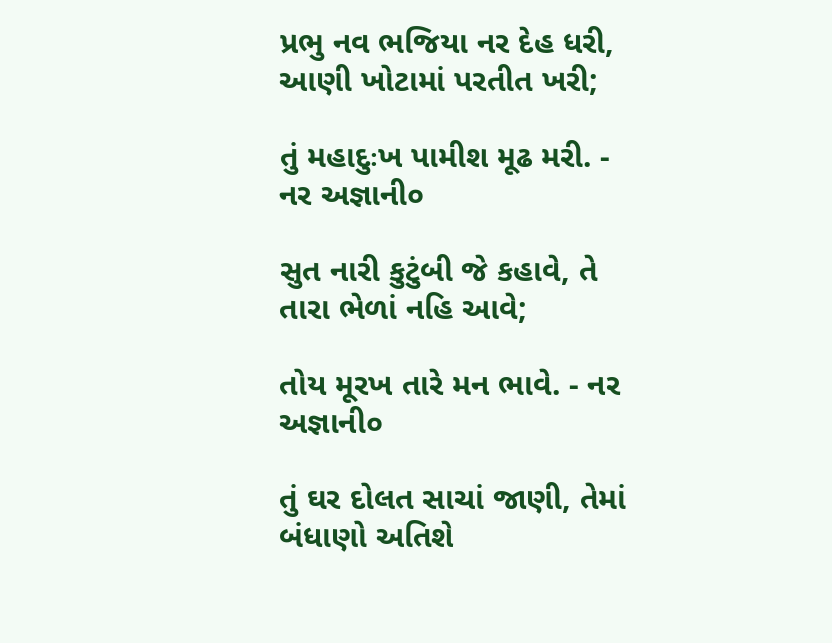પ્રભુ નવ ભજિયા નર દેહ ધરી, આણી ખોટામાં પરતીત ખરી;

તું મહાદુઃખ પામીશ મૂઢ મરી. - નર અજ્ઞાની૦

સુત નારી કુટુંબી જે કહાવે, તે તારા ભેળાં નહિ આવે;

તોય મૂરખ તારે મન ભાવે. - નર અજ્ઞાની૦

તું ઘર દોલત સાચાં જાણી, તેમાં બંધાણો અતિશે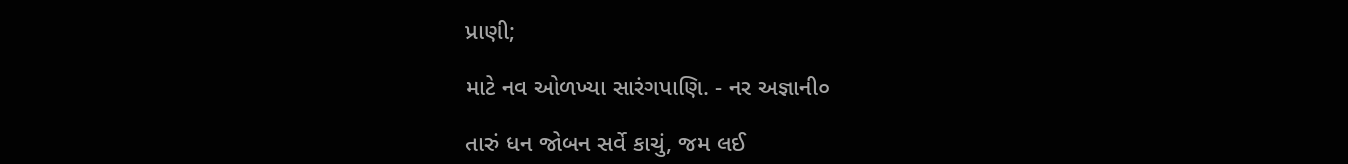પ્રાણી;

માટે નવ ઓળખ્યા સારંગપાણિ. - નર અજ્ઞાની૦

તારું ધન જોબન સર્વે કાચું, જમ લઈ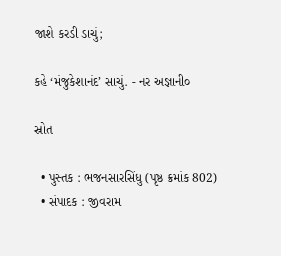જાશે કરડી ડાચું;

કહે ‘મંજુકેશાનંદ’ સાચું. - નર અજ્ઞાની૦

સ્રોત

  • પુસ્તક : ભજનસારસિંધુ (પૃષ્ઠ ક્રમાંક 802)
  • સંપાદક : જીવરામ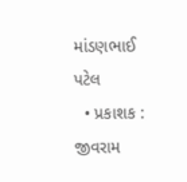માંડણભાઈ પટેલ
  • પ્રકાશક : જીવરામ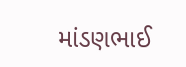માંડણભાઈ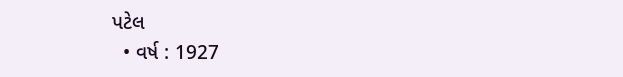પટેલ
  • વર્ષ : 1927